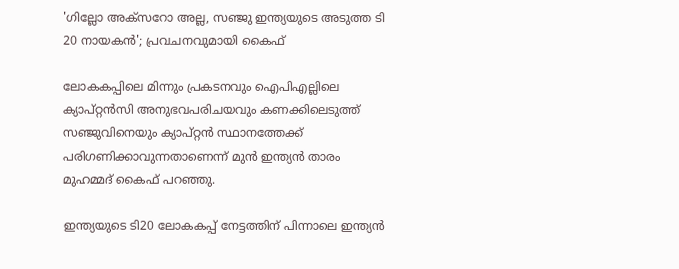'ഗില്ലോ അക്സറോ അല്ല, സഞ്ജു ഇന്ത്യയുടെ അടുത്ത ടി 20 നായകൻ'; പ്രവചനവുമായി കൈഫ്

ലോകകപ്പിലെ മിന്നും പ്രകടനവും ഐപിഎല്ലിലെ ക്യാപ്റ്റൻസി അനുഭവപരിചയവും കണക്കിലെടുത്ത് സഞ്ജുവിനെയും ക്യാപ്റ്റൻ സ്ഥാനത്തേക്ക് പരിഗണിക്കാവുന്നതാണെന്ന് മുന്‍ ഇന്ത്യൻ താരം മുഹമ്മദ് കൈഫ് പറഞ്ഞു.

ഇന്ത്യയുടെ ടി20 ലോകകപ്പ് നേട്ടത്തിന് പിന്നാലെ ഇന്ത്യൻ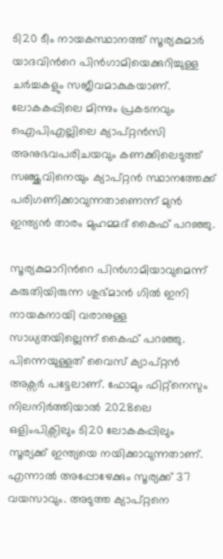ടി20 ടീം നായകസ്ഥാനത്ത് സൂര്യകുമാര്‍ യാദവിന്‍റെ പിന്‍ഗാമിയെക്കുറിച്ചുള്ള ചർച്ചകളും സജീവമാകുകയാണ്. ലോകകപ്പിലെ മിന്നും പ്രകടനവും ഐപിഎല്ലിലെ ക്യാപ്റ്റൻസി അനുഭവപരിചയവും കണക്കിലെടുത്ത് സഞ്ജുവിനെയും ക്യാപ്റ്റൻ സ്ഥാനത്തേക്ക് പരിഗണിക്കാവുന്നതാണെന്ന് മുന്‍ ഇന്ത്യൻ താരം മുഹമ്മദ് കൈഫ് പറഞ്ഞു.

സൂര്യകുമാറിന്‍റെ പിൻഗാമിയാവുമെന്ന് കരുതിയിരുന്ന ശുഭ്മാന്‍ ഗില്‍ ഇനി നായകനായി വരാനുള്ള സാധ്യതയില്ലെന്ന് കൈഫ് പറഞ്ഞു. പിന്നെയുള്ളത് വൈസ് ക്യാപ്റ്റൻ അക്സര്‍ പട്ടേലാണ്. ഫോമും ഫിറ്റ്നെസും നിലനിര്‍ത്തിയാല്‍ 2028ലെ ഒളിംപിക്സിലും ടി20 ലോകകപ്പിലും സൂര്യക്ക് ഇന്ത്യയെ നയിക്കാവുന്നതാണ്. എന്നാല്‍ അപ്പോഴേക്കും സൂര്യക്ക് 37 വയസാവും. അടുത്ത ക്യാപ്റ്റനെ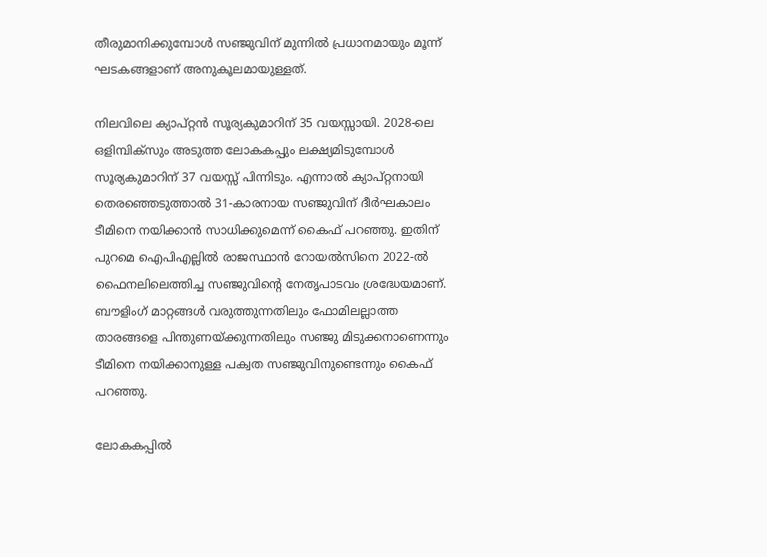തീരുമാനിക്കുമ്പോള്‍ സഞ്ജുവിന് മുന്നില്‍ പ്രധാനമായും മൂന്ന് ഘടകങ്ങളാണ് അനുകൂലമായുള്ളത്.

നിലവിലെ ക്യാപ്റ്റൻ സൂര്യകുമാറിന് 35 വയസ്സായി. 2028-ലെ ഒളിമ്പിക്സും അടുത്ത ലോകകപ്പും ലക്ഷ്യമിടുമ്പോൾ സൂര്യകുമാറിന് 37 വയസ്സ് പിന്നിടും. എന്നാൽ ക്യാപ്റ്റനായി തെരഞ്ഞെടുത്താല്‍ 31-കാരനായ സഞ്ജുവിന് ദീർഘകാലം ടീമിനെ നയിക്കാൻ സാധിക്കുമെന്ന് കൈഫ് പറ‍ഞ്ഞു. ഇതിന് പുറമെ ഐപിഎല്ലിൽ രാജസ്ഥാൻ റോയൽസിനെ 2022-ൽ ഫൈനലിലെത്തിച്ച സഞ്ജുവിന്‍റെ നേതൃപാടവം ശ്രദ്ധേയമാണ്. ബൗളിംഗ് മാറ്റങ്ങൾ വരുത്തുന്നതിലും ഫോമിലല്ലാത്ത താരങ്ങളെ പിന്തുണയ്ക്കുന്നതിലും സഞ്ജു മിടുക്കനാണെന്നും ടീമിനെ നയിക്കാനുള്ള പക്വത സഞ്ജുവിനുണ്ടെന്നും കൈഫ് പറഞ്ഞു.

ലോകകപ്പില്‍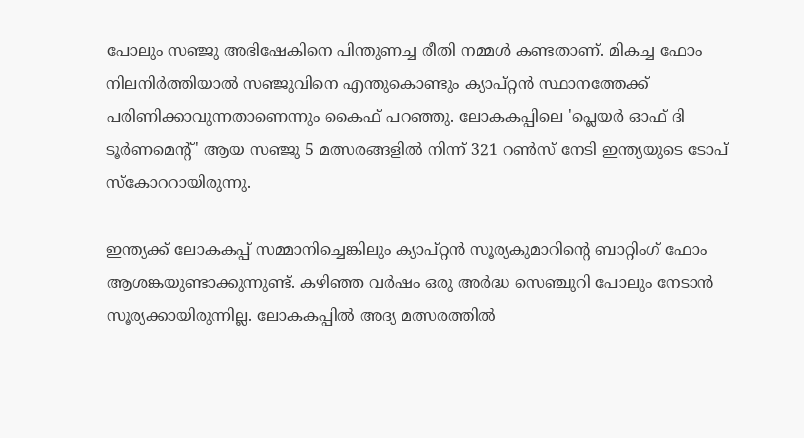പോലും സഞ്ജു അഭിഷേകിനെ പിന്തുണച്ച രീതി നമ്മള്‍ കണ്ടതാണ്. മികച്ച ഫോം നിലനിർത്തിയാല്‍ സഞ്ജുവിനെ എന്തുകൊണ്ടും ക്യാപ്റ്റൻ സ്ഥാനത്തേക്ക് പരിണിക്കാവുന്നതാണെന്നും കൈഫ് പറഞ്ഞു. ലോകകപ്പിലെ 'പ്ലെയർ ഓഫ് ദി ടൂർണമെന്‍റ്' ആയ സഞ്ജു 5 മത്സരങ്ങളിൽ നിന്ന് 321 റൺസ് നേടി ഇന്ത്യയുടെ ടോപ് സ്കോററായിരുന്നു.

ഇന്ത്യക്ക് ലോകകപ്പ് സമ്മാനിച്ചെങ്കിലും ക്യാപ്റ്റൻ സൂര്യകുമാറിന്‍റെ ബാറ്റിംഗ് ഫോം ആശങ്കയുണ്ടാക്കുന്നുണ്ട്. കഴിഞ്ഞ വര്‍ഷം ഒരു അർദ്ധ സെഞ്ചുറി പോലും നേടാൻ സൂര്യക്കായിരുന്നില്ല. ലോകകപ്പില്‍ അദ്യ മത്സരത്തില്‍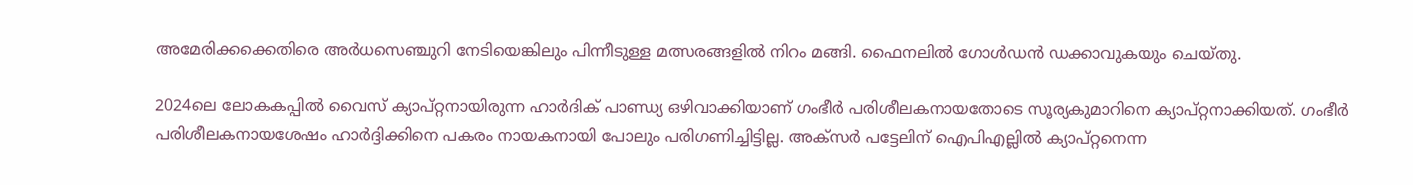അമേരിക്കക്കെതിരെ അര്‍ധസെഞ്ചുറി നേടിയെങ്കിലും പിന്നീടുള്ള മത്സരങ്ങളില്‍ നിറം മങ്ങി. ഫൈനലിൽ ഗോള്‍ഡന്‍ ഡക്കാവുകയും ചെയ്തു.

2024ലെ ലോകകപ്പില്‍ വൈസ് ക്യാപ്റ്റനായിരുന്ന ഹാർദിക് പാണ്ഡ്യ ഒഴിവാക്കിയാണ് ഗംഭീര്‍ പരിശീലകനായതോടെ സൂര്യകുമാറിനെ ക്യാപ്റ്റനാക്കിയത്. ഗംഭീര്‍ പരിശീലകനായശേഷം ഹാര്‍ദ്ദിക്കിനെ പകരം നായകനായി പോലും പരിഗണിച്ചിട്ടില്ല. അക്സര്‍ പട്ടേലിന് ഐപിഎല്ലില്‍ ക്യാപ്റ്റനെന്ന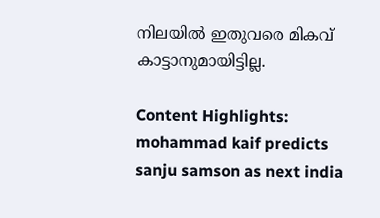നിലയില്‍ ഇതുവരെ മികവ് കാട്ടാനുമായിട്ടില്ല.

Content Highlights: mohammad kaif predicts sanju samson as next india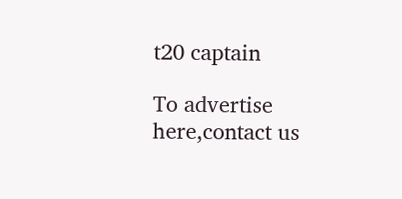t20 captain

To advertise here,contact us